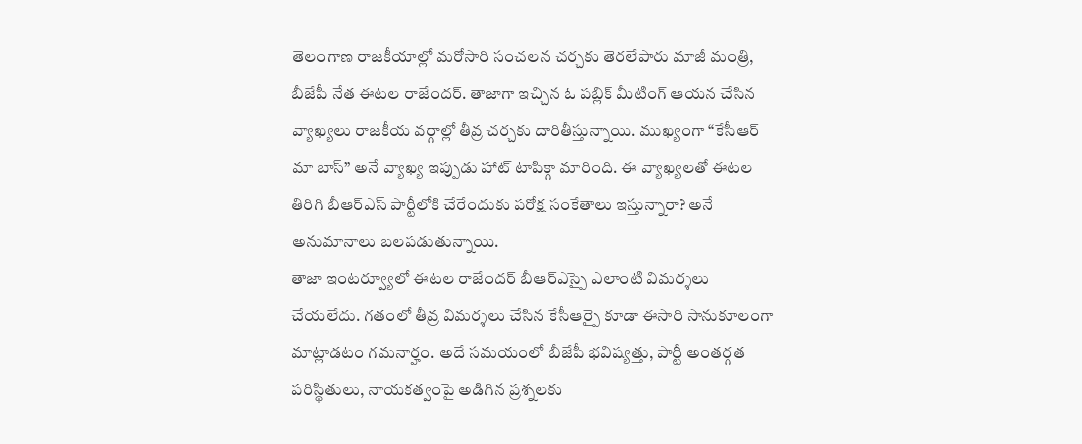తెలంగాణ రాజకీయాల్లో మరోసారి సంచలన చర్చకు తెరలేపారు మాజీ మంత్రి, బీజేపీ నేత ఈటల రాజేందర్. తాజాగా ఇచ్చిన ఓ పబ్లిక్ మీటింగ్ ఆయన చేసిన వ్యాఖ్యలు రాజకీయ వర్గాల్లో తీవ్ర చర్చకు దారితీస్తున్నాయి. ముఖ్యంగా “కేసీఆర్ మా బాస్” అనే వ్యాఖ్య ఇప్పుడు హాట్ టాపిక్గా మారింది. ఈ వ్యాఖ్యలతో ఈటల తిరిగి బీఆర్ఎస్ పార్టీలోకి చేరేందుకు పరోక్ష సంకేతాలు ఇస్తున్నారా? అనే అనుమానాలు బలపడుతున్నాయి.
తాజా ఇంటర్వ్యూలో ఈటల రాజేందర్ బీఆర్ఎస్పై ఎలాంటి విమర్శలు చేయలేదు. గతంలో తీవ్ర విమర్శలు చేసిన కేసీఆర్పై కూడా ఈసారి సానుకూలంగా మాట్లాడటం గమనార్హం. అదే సమయంలో బీజేపీ భవిష్యత్తు, పార్టీ అంతర్గత పరిస్థితులు, నాయకత్వంపై అడిగిన ప్రశ్నలకు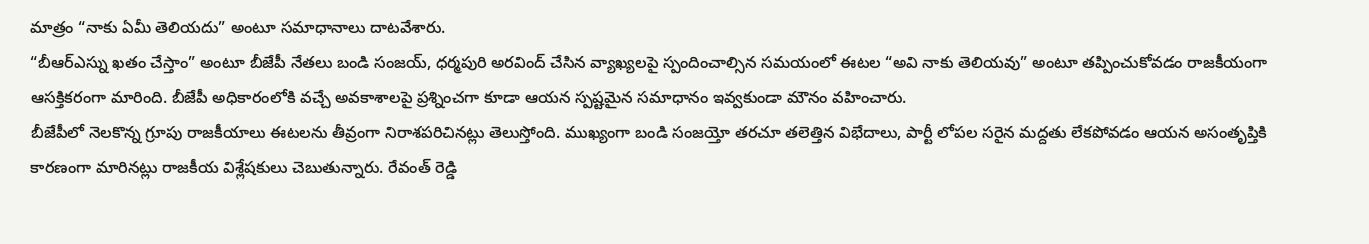మాత్రం “నాకు ఏమీ తెలియదు” అంటూ సమాధానాలు దాటవేశారు.
“బీఆర్ఎస్ను ఖతం చేస్తాం” అంటూ బీజేపీ నేతలు బండి సంజయ్, ధర్మపురి అరవింద్ చేసిన వ్యాఖ్యలపై స్పందించాల్సిన సమయంలో ఈటల “అవి నాకు తెలియవు” అంటూ తప్పించుకోవడం రాజకీయంగా ఆసక్తికరంగా మారింది. బీజేపీ అధికారంలోకి వచ్చే అవకాశాలపై ప్రశ్నించగా కూడా ఆయన స్పష్టమైన సమాధానం ఇవ్వకుండా మౌనం వహించారు.
బీజేపీలో నెలకొన్న గ్రూపు రాజకీయాలు ఈటలను తీవ్రంగా నిరాశపరిచినట్లు తెలుస్తోంది. ముఖ్యంగా బండి సంజయ్తో తరచూ తలెత్తిన విభేదాలు, పార్టీ లోపల సరైన మద్దతు లేకపోవడం ఆయన అసంతృప్తికి కారణంగా మారినట్లు రాజకీయ విశ్లేషకులు చెబుతున్నారు. రేవంత్ రెడ్డి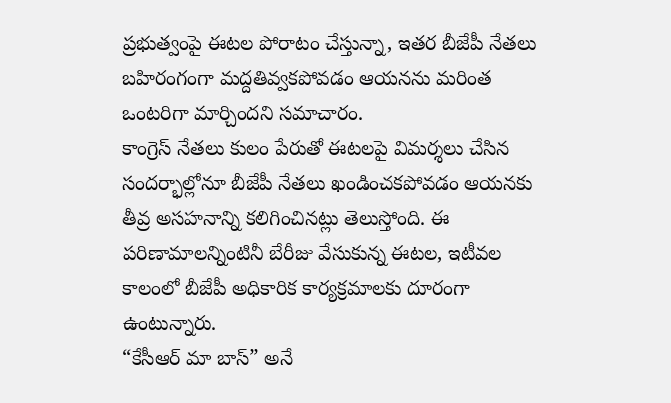ప్రభుత్వంపై ఈటల పోరాటం చేస్తున్నా, ఇతర బీజేపీ నేతలు బహిరంగంగా మద్దతివ్వకపోవడం ఆయనను మరింత ఒంటరిగా మార్చిందని సమాచారం.
కాంగ్రెస్ నేతలు కులం పేరుతో ఈటలపై విమర్శలు చేసిన సందర్భాల్లోనూ బీజేపీ నేతలు ఖండించకపోవడం ఆయనకు తీవ్ర అసహనాన్ని కలిగించినట్లు తెలుస్తోంది. ఈ పరిణామాలన్నింటినీ బేరీజు వేసుకున్న ఈటల, ఇటీవల కాలంలో బీజేపీ అధికారిక కార్యక్రమాలకు దూరంగా ఉంటున్నారు.
“కేసీఆర్ మా బాస్” అనే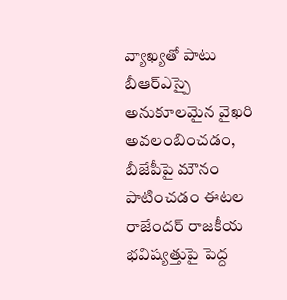వ్యాఖ్యతో పాటు బీఆర్ఎస్పై అనుకూలమైన వైఖరి అవలంబించడం, బీజేపీపై మౌనం పాటించడం ఈటల రాజేందర్ రాజకీయ భవిష్యత్తుపై పెద్ద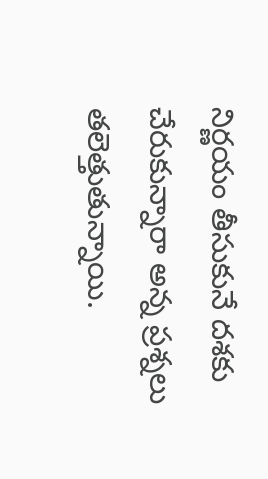నిర్ణయం తీసుకునే దశకు చేరుకున్నారా అన్న ప్రశ్నలు తలెత్తుతున్నాయి.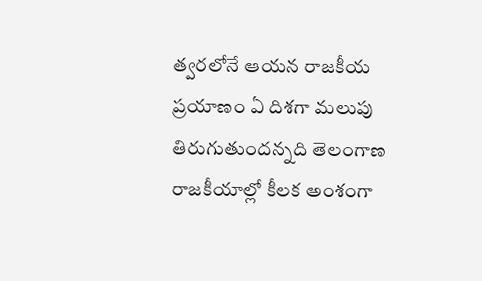త్వరలోనే ఆయన రాజకీయ ప్రయాణం ఏ దిశగా మలుపు తిరుగుతుందన్నది తెలంగాణ రాజకీయాల్లో కీలక అంశంగా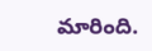మారింది.